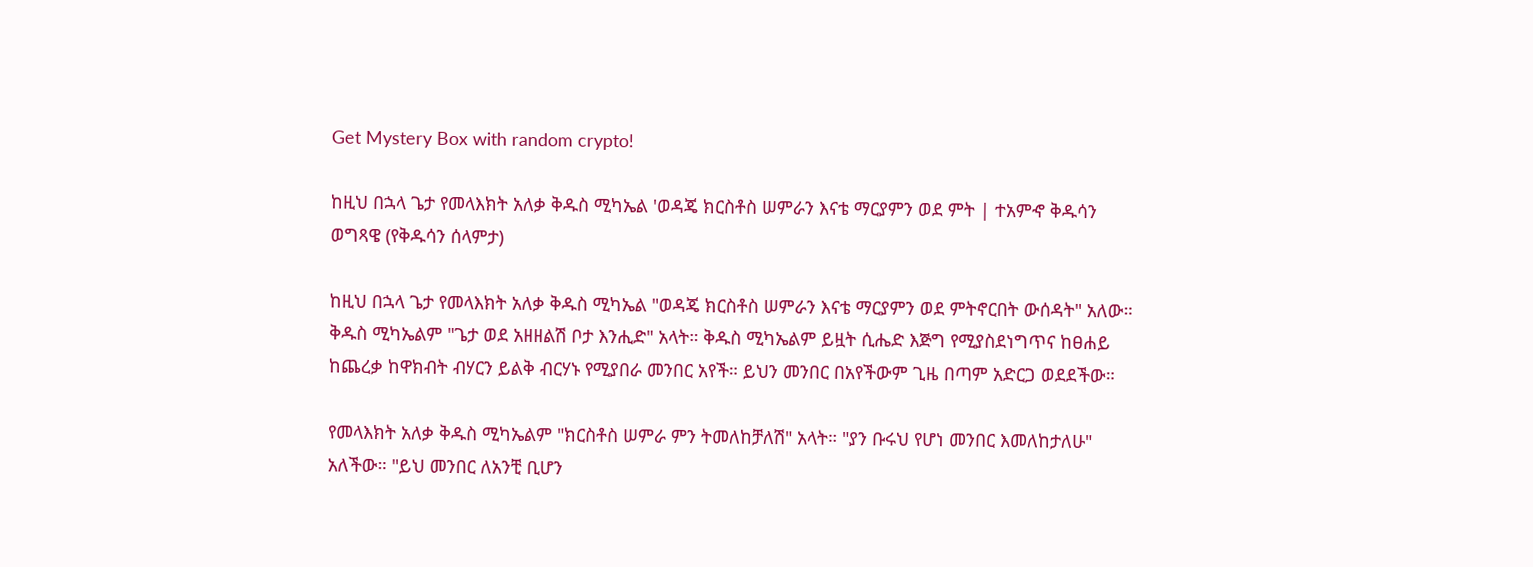Get Mystery Box with random crypto!

ከዚህ በኋላ ጌታ የመላእክት አለቃ ቅዱስ ሚካኤል 'ወዳጄ ክርስቶስ ሠምራን እናቴ ማርያምን ወደ ምት | ተአምኆ ቅዱሳን ወግጻዌ (የቅዱሳን ሰላምታ)

ከዚህ በኋላ ጌታ የመላእክት አለቃ ቅዱስ ሚካኤል "ወዳጄ ክርስቶስ ሠምራን እናቴ ማርያምን ወደ ምትኖርበት ውሰዳት" አለው። ቅዱስ ሚካኤልም "ጌታ ወደ አዘዘልሽ ቦታ እንሒድ" አላት። ቅዱስ ሚካኤልም ይዟት ሲሔድ እጅግ የሚያስደነግጥና ከፀሐይ ከጨረቃ ከዋክብት ብሃርን ይልቅ ብርሃኑ የሚያበራ መንበር አየች። ይህን መንበር በአየችውም ጊዜ በጣም አድርጋ ወደደችው።

የመላእክት አለቃ ቅዱስ ሚካኤልም "ክርስቶስ ሠምራ ምን ትመለከቻለሽ" አላት። "ያን ቡሩህ የሆነ መንበር እመለከታለሁ" አለችው። "ይህ መንበር ለአንቺ ቢሆን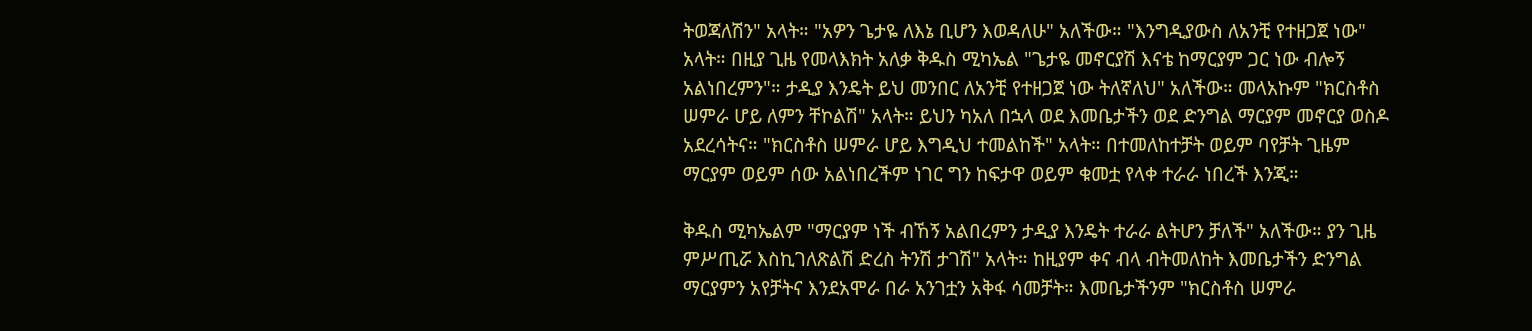ትወጃለሽን" አላት። "አዎን ጌታዬ ለእኔ ቢሆን እወዳለሁ" አለችው። "እንግዲያውስ ለአንቺ የተዘጋጀ ነው" አላት። በዚያ ጊዜ የመላእክት አለቃ ቅዱስ ሚካኤል "ጌታዬ መኖርያሽ እናቴ ከማርያም ጋር ነው ብሎኝ አልነበረምን"። ታዲያ እንዴት ይህ መንበር ለአንቺ የተዘጋጀ ነው ትለኛለህ" አለችው። መላአኩም "ክርስቶስ ሠምራ ሆይ ለምን ቸኮልሽ" አላት። ይህን ካአለ በኋላ ወደ እመቤታችን ወደ ድንግል ማርያም መኖርያ ወስዶ አደረሳትና። "ክርስቶስ ሠምራ ሆይ እግዲህ ተመልከች" አላት። በተመለከተቻት ወይም ባየቻት ጊዜም ማርያም ወይም ሰው አልነበረችም ነገር ግን ከፍታዋ ወይም ቁመቷ የላቀ ተራራ ነበረች እንጂ።

ቅዱስ ሚካኤልም "ማርያም ነች ብኸኝ አልበረምን ታዲያ እንዴት ተራራ ልትሆን ቻለች" አለችው። ያን ጊዜ ምሥጢሯ እስኪገለጽልሽ ድረስ ትንሽ ታገሽ" አላት። ከዚያም ቀና ብላ ብትመለከት እመቤታችን ድንግል ማርያምን አየቻትና እንደአሞራ በራ አንገቷን አቅፋ ሳመቻት። እመቤታችንም "ክርስቶስ ሠምራ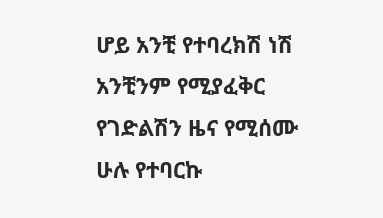ሆይ አንቺ የተባረክሽ ነሽ አንቺንም የሚያፈቅር የገድልሽን ዜና የሚሰሙ ሁሉ የተባርኩ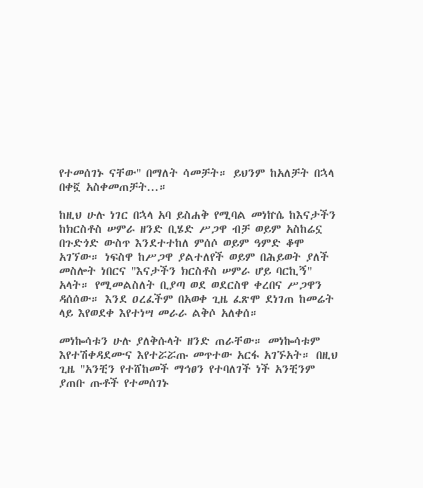የተመሰገኑ ናቸው" በማለት ሳመቻት። ይህንም ከአለቻት በኋላ በቀኟ አስቀመጠቻት...።

ከዚህ ሁሉ ነገር በኋላ አባ ይስሐቅ የሚባል መነኵሴ ከእናታችን ከክርስቶስ ሠምራ ዘንድ ቢሄድ ሥጋዋ ብቻ ወይም አስከሬኗ በጉድጎድ ውስጥ እንደተተከለ ምሰሶ ወይም ዓምድ ቆሞ አገኘው። ነፍስዋ ከሥጋዋ ያልተለየች ወይም በሕይወት ያለች መስሎት ነበርና "እናታችን ክርስቶስ ሠምራ ሆይ ባርኪኝ" አላት። የሚመልስለት ቢያጣ ወደ ወደርስዋ ቀረበና ሥጋዋን ዳሰሰው። እንደ ዐረፈችም በአወቀ ጊዜ ፈጽሞ ደነገጠ ከመሬት ላይ እየወደቀ እየተነሣ መራራ ልቅሶ አለቀሰ።

መነኰሳቱን ሁሉ ያለቅሱላት ዘንድ ጠራቸው። መነኰሳቱም እየተሽቀዳደሙና እየተሯሯጡ መጥተው አርፋ አገኙአት። በዚህ ጊዜ "አንቺን የተሸከመች ማኅፀን የተባለገች ነች አንቺንም ያጠቡ ጡቶች የተመሰገኑ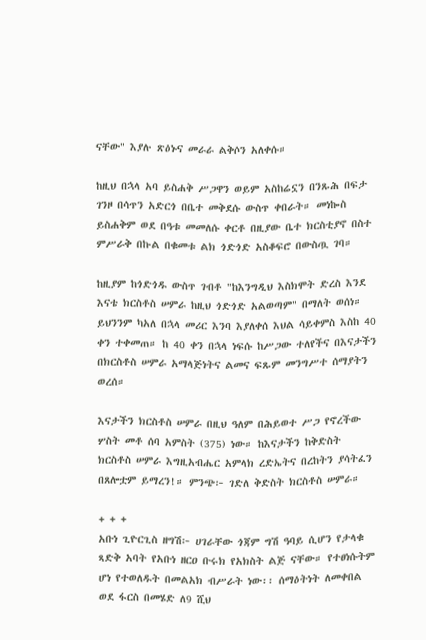ናቸው" እያሉ ጽዕኑና መራራ ልቅሶን አለቀሱ።

ከዚህ በኋላ አባ ይስሐቅ ሥጋዋን ወይም አስከሬኗን በንጹሕ በፍታ ገንዞ በሳጥን አድርጎ በቤተ መቅደሱ ውስጥ ቀበራት። መነኰስ ይስሐቅም ወደ በዓቱ መመለሱ ቀርቶ በዚያው ቤተ ክርስቲያኖ በስተ ምሥራቅ በኩል በቁመቱ ልክ ጎድጎድ አስቆፍሮ በውስጧ ገባ።

ከዚያም ከጎድጎዱ ውስጥ ገብቶ "ከእንግዲህ እስክሞት ድረስ እንደ እናቴ ክርስቶስ ሠምራ ከዚህ ጎድጎድ አልወጣም" በማለት ወሰነ። ይህንንም ካአለ በኋላ መሪር እንባ እያለቀሰ እህል ሳይቀምስ እስከ 40 ቀን ተቀመጠ። ከ 40 ቀን በኋላ ነፍሱ ከሥጋው ተለየችና በእናታችን በክርስቶስ ሠምራ አማላጅነትና ልመና ፍጹም መንግሥተ ሰማያትን ወረሰ።

እናታችን ክርስቶስ ሠምራ በዚህ ዓለም በሕይወተ ሥጋ የኖረችው ሦስት መቶ ሰባ አምስት (375) ነው። ከእናታችን ከቅድስት ክርስቶስ ሠምራ እግዚአብሔር አምላክ ረድኤትና በረከትን ያሳትፈን በጸሎቷም ይማረን!። ምንጭ፦ ገድለ ቅድስት ክርስቶስ ሠምራ።

+ + +
አቡነ ጊዮርጊስ ዘግሽ፦ ሀገራቸው ጎጃም ግሽ ዓባይ ሲሆን የታላቁ ጻድቅ አባት የአቡነ ዘርዐ ቡሩክ የአክስት ልጅ ናቸው። የተፀነሱትም ሆነ የተወለዱት በመልአክ ብሥራት ነው፡፡ ሰማዕትነት ለመቀበል ወደ ፋርስ በመሄድ ለ9 ሺህ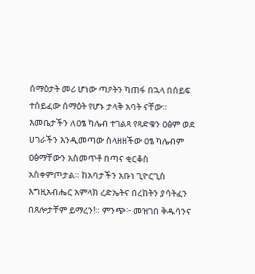ሰማዕታት መሪ ሆነው ጣዖትን ካጠፋ በኋላ በሰይፍ ተሰይፈው ሰማዕት የሆኑ ታላቅ አባት ናቸው። እመቤታችን ለዐፄ ካሌብ ተገልጻ የጻድቁን ዐፅም ወደ ሀገራችን እንዲመጣው ስላዘዘችው ዐፄ ካሌብም ዐፅማቸውን አስመጥቶ በጣና ቂርቆስ አስቀምጦታል። ከአባታችን አቡነ ጊዮርጊስ እግዚአብሔር አምላክ ረድኤትና በረከትን ያሳትፈን በጸሎታቸም ይማረን!። ምንጭ፦ መዝገበ ቅዱሳንና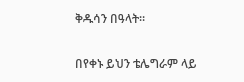ቅዱሳን በዓላት።

በየቀኑ ይህን ቴሌግራም ላይ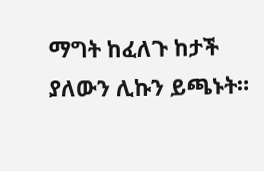ማግት ከፈለጉ ከታች ያለውን ሊኩን ይጫኑት።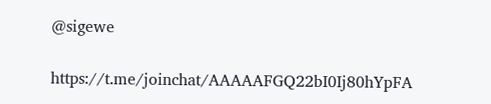@sigewe

https://t.me/joinchat/AAAAAFGQ22bI0Ij80hYpFA